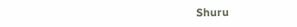Shuru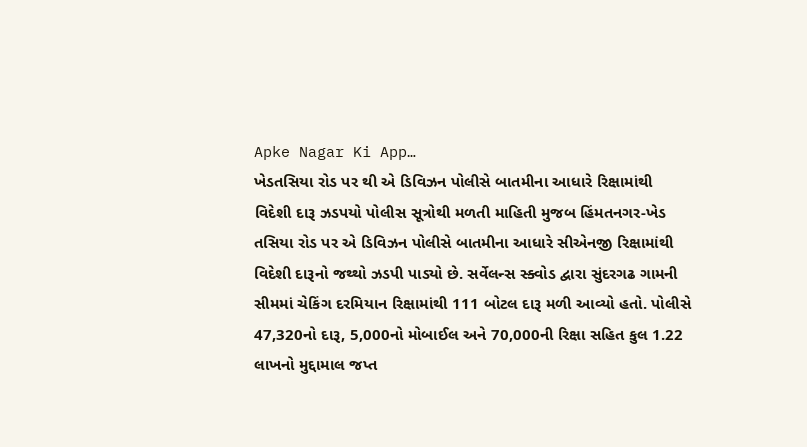Apke Nagar Ki App…
ખેડતસિયા રોડ પર થી એ ડિવિઝન પોલીસે બાતમીના આધારે રિક્ષામાંથી વિદેશી દારૂ ઝડપયો પોલીસ સૂત્રોથી મળતી માહિતી મુજબ હિંમતનગર-ખેડ તસિયા રોડ પર એ ડિવિઝન પોલીસે બાતમીના આધારે સીએનજી રિક્ષામાંથી વિદેશી દારૂનો જથ્થો ઝડપી પાડ્યો છે. સર્વેલન્સ સ્ક્વોડ દ્વારા સુંદરગઢ ગામની સીમમાં ચેકિંગ દરમિયાન રિક્ષામાંથી 111 બોટલ દારૂ મળી આવ્યો હતો. પોલીસે 47,320નો દારૂ, 5,000નો મોબાઈલ અને 70,000ની રિક્ષા સહિત કુલ 1.22 લાખનો મુદ્દામાલ જપ્ત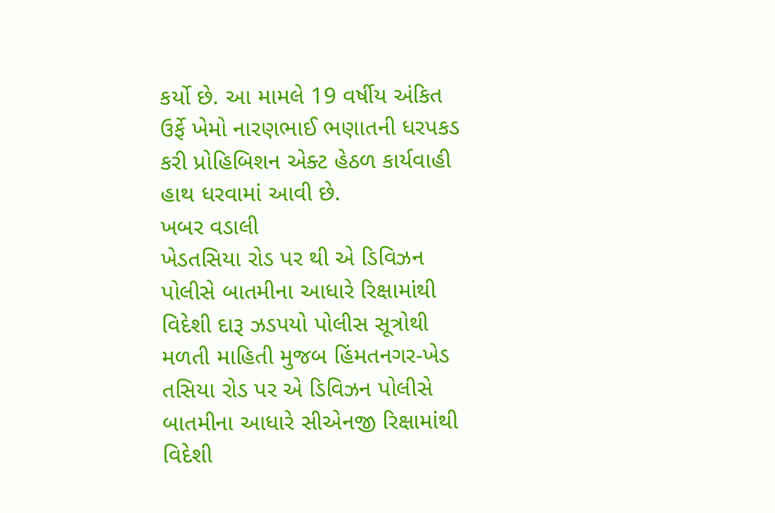કર્યો છે. આ મામલે 19 વર્ષીય અંકિત ઉર્ફે ખેમો નારણભાઈ ભણાતની ધરપકડ કરી પ્રોહિબિશન એક્ટ હેઠળ કાર્યવાહી હાથ ધરવામાં આવી છે.
ખબર વડાલી
ખેડતસિયા રોડ પર થી એ ડિવિઝન પોલીસે બાતમીના આધારે રિક્ષામાંથી વિદેશી દારૂ ઝડપયો પોલીસ સૂત્રોથી મળતી માહિતી મુજબ હિંમતનગર-ખેડ તસિયા રોડ પર એ ડિવિઝન પોલીસે બાતમીના આધારે સીએનજી રિક્ષામાંથી વિદેશી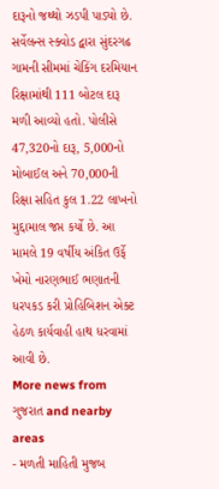દારૂનો જથ્થો ઝડપી પાડ્યો છે. સર્વેલન્સ સ્ક્વોડ દ્વારા સુંદરગઢ ગામની સીમમાં ચેકિંગ દરમિયાન રિક્ષામાંથી 111 બોટલ દારૂ મળી આવ્યો હતો. પોલીસે 47,320નો દારૂ, 5,000નો મોબાઈલ અને 70,000ની રિક્ષા સહિત કુલ 1.22 લાખનો મુદ્દામાલ જપ્ત કર્યો છે. આ મામલે 19 વર્ષીય અંકિત ઉર્ફે ખેમો નારણભાઈ ભણાતની ધરપકડ કરી પ્રોહિબિશન એક્ટ હેઠળ કાર્યવાહી હાથ ધરવામાં આવી છે.
More news from ગુજરાત and nearby areas
- મળતી માહિતી મુજબ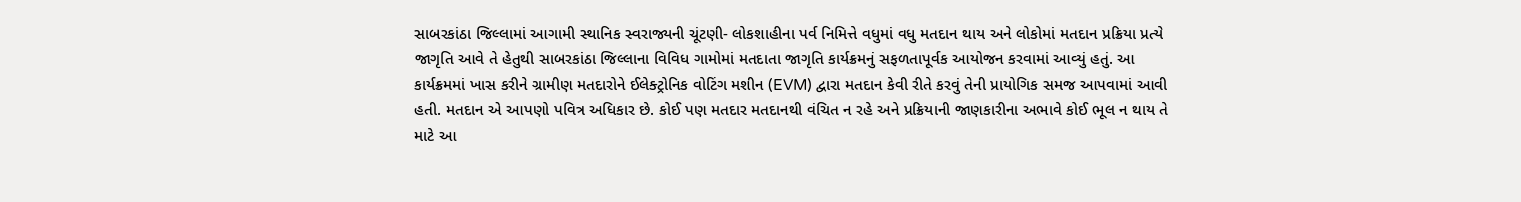સાબરકાંઠા જિલ્લામાં આગામી સ્થાનિક સ્વરાજ્યની ચૂંટણી- લોકશાહીના પર્વ નિમિત્તે વધુમાં વધુ મતદાન થાય અને લોકોમાં મતદાન પ્રક્રિયા પ્રત્યે જાગૃતિ આવે તે હેતુથી સાબરકાંઠા જિલ્લાના વિવિધ ગામોમાં મતદાતા જાગૃતિ કાર્યક્રમનું સફળતાપૂર્વક આયોજન કરવામાં આવ્યું હતું. આ કાર્યક્રમમાં ખાસ કરીને ગ્રામીણ મતદારોને ઈલેક્ટ્રોનિક વોટિંગ મશીન (EVM) દ્વારા મતદાન કેવી રીતે કરવું તેની પ્રાયોગિક સમજ આપવામાં આવી હતી. મતદાન એ આપણો પવિત્ર અધિકાર છે. કોઈ પણ મતદાર મતદાનથી વંચિત ન રહે અને પ્રક્રિયાની જાણકારીના અભાવે કોઈ ભૂલ ન થાય તે માટે આ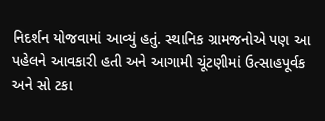નિદર્શન યોજવામાં આવ્યું હતું. સ્થાનિક ગ્રામજનોએ પણ આ પહેલને આવકારી હતી અને આગામી ચૂંટણીમાં ઉત્સાહપૂર્વક અને સો ટકા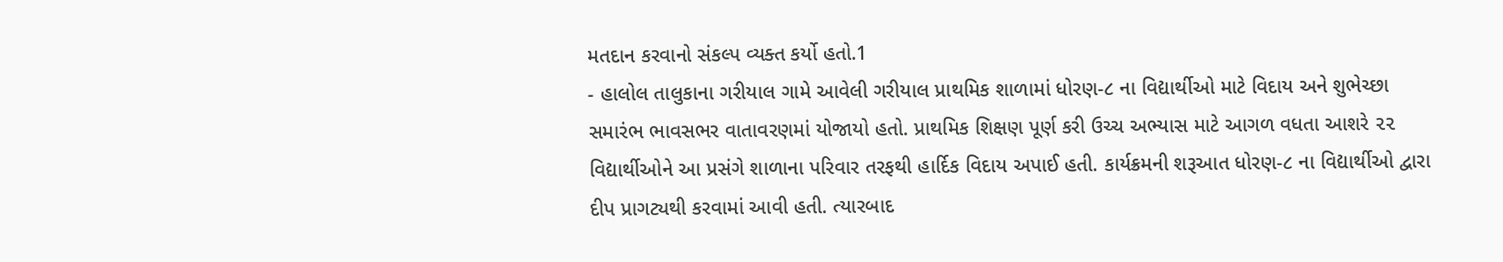મતદાન કરવાનો સંકલ્પ વ્યક્ત કર્યો હતો.1
- હાલોલ તાલુકાના ગરીયાલ ગામે આવેલી ગરીયાલ પ્રાથમિક શાળામાં ધોરણ-૮ ના વિદ્યાર્થીઓ માટે વિદાય અને શુભેચ્છા સમારંભ ભાવસભર વાતાવરણમાં યોજાયો હતો. પ્રાથમિક શિક્ષણ પૂર્ણ કરી ઉચ્ચ અભ્યાસ માટે આગળ વધતા આશરે ૨૨ વિદ્યાર્થીઓને આ પ્રસંગે શાળાના પરિવાર તરફથી હાર્દિક વિદાય અપાઈ હતી. કાર્યક્રમની શરૂઆત ધોરણ-૮ ના વિદ્યાર્થીઓ દ્વારા દીપ પ્રાગટ્યથી કરવામાં આવી હતી. ત્યારબાદ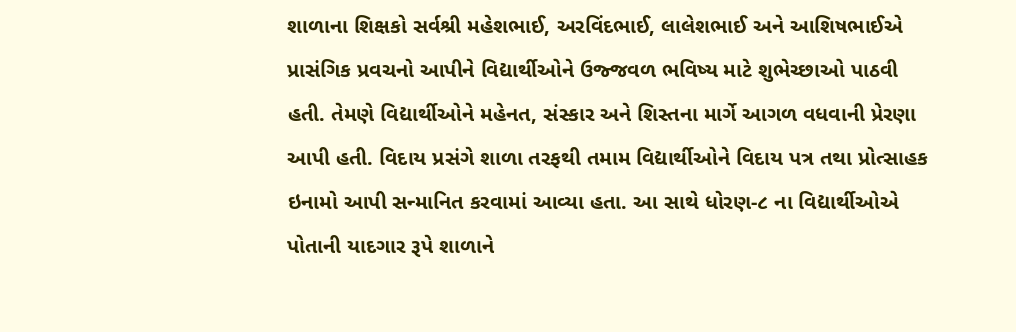શાળાના શિક્ષકો સર્વશ્રી મહેશભાઈ, અરવિંદભાઈ, લાલેશભાઈ અને આશિષભાઈએ પ્રાસંગિક પ્રવચનો આપીને વિદ્યાર્થીઓને ઉજ્જવળ ભવિષ્ય માટે શુભેચ્છાઓ પાઠવી હતી. તેમણે વિદ્યાર્થીઓને મહેનત, સંસ્કાર અને શિસ્તના માર્ગે આગળ વધવાની પ્રેરણા આપી હતી. વિદાય પ્રસંગે શાળા તરફથી તમામ વિદ્યાર્થીઓને વિદાય પત્ર તથા પ્રોત્સાહક ઇનામો આપી સન્માનિત કરવામાં આવ્યા હતા. આ સાથે ધોરણ-૮ ના વિદ્યાર્થીઓએ પોતાની યાદગાર રૂપે શાળાને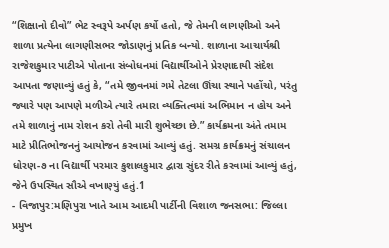“શિક્ષાનો દીવો” ભેટ સ્વરૂપે અર્પણ કર્યો હતો, જે તેમની લાગણીઓ અને શાળા પ્રત્યેના લાગણીસભર જોડાણનું પ્રતિક બન્યો. શાળાના આચાર્યશ્રી રાજેશકુમાર પાટીએ પોતાના સંબોધનમાં વિદ્યાર્થીઓને પ્રેરણાદાયી સંદેશ આપતા જણાવ્યું હતું કે, “તમે જીવનમાં ગમે તેટલા ઊંચા સ્થાને પહોંચો, પરંતુ જ્યારે પણ આપણે મળીએ ત્યારે તમારા વ્યક્તિત્વમાં અભિમાન ન હોય અને તમે શાળાનું નામ રોશન કરો તેવી મારી શુભેચ્છા છે.” કાર્યક્રમના અંતે તમામ માટે પ્રીતિભોજનનું આયોજન કરવામાં આવ્યું હતું. સમગ્ર કાર્યક્રમનું સંચાલન ધોરણ-૭ ના વિદ્યાર્થી પરમાર કુશાલકુમાર દ્વારા સુંદર રીતે કરવામાં આવ્યું હતું, જેને ઉપસ્થિત સૌએ વખાણ્યું હતું.1
- વિજાપુર:મણિપુરા ખાતે આમ આદમી પાર્ટીની વિશાળ જનસભા: જિલ્લા પ્રમુખ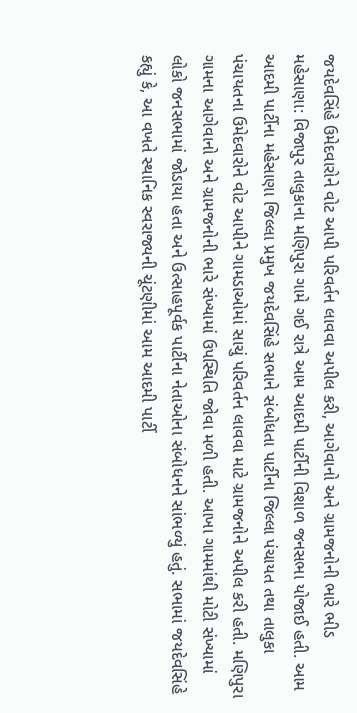જયદેવસિંહે ઉમેદવારોને વોટ આપી પરિવર્તન લાવવા અપીલ કરી, આગેવાનો અને ગ્રામજનોની ભારે ભીડ મહેસાણા: વિજાપુર તાલુકાના મણિપુરા ગામે ગઈ રાત્રે આમ આદમી પાર્ટીની વિશાળ જનસભા યોજાઈ હતી. આમ આદમી પાર્ટીના મહેસાણા જિલ્લા પ્રમુખ જયદેવસિંહે સભાને સંબોધતા પાર્ટીના જિલ્લા પંચાયત તથા તાલુકા પંચાયતના ઉમેદવારોને વોટ આપીને ગામડાઓમાં સાચું પરિવર્તન લાવવા માટે ગ્રામજનોને અપીલ કરી હતી. મણિપુરા ગામના આગેવાનો અને ગ્રામજનોની ભારે સંખ્યામાં ઉપસ્થિતિ જોવા મળી હતી. આખા ગામમાંથી મોટી સંખ્યામાં લોકો જનસભામાં જોડાયા હતા અને ઉત્સાહપૂર્વક પાર્ટીના નેતાઓના સંબોધનને સાંભળ્યું હતું. સભામાં જયદેવસિંહે કહ્યું કે, આ વખતે સ્થાનિક સ્વરાજ્યની ચૂંટણીમાં આમ આદમી પાર્ટી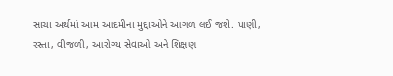સાચા અર્થમાં આમ આદમીના મુદ્દાઓને આગળ લઈ જશે. પાણી, રસ્તા, વીજળી, આરોગ્ય સેવાઓ અને શિક્ષણ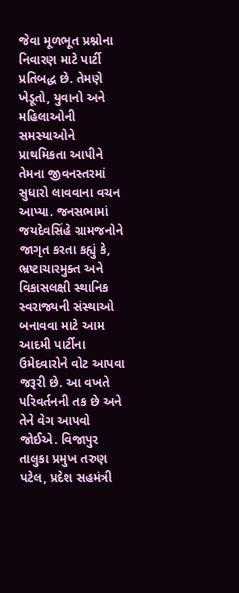જેવા મૂળભૂત પ્રશ્નોના નિવારણ માટે પાર્ટી પ્રતિબદ્ધ છે. તેમણે ખેડૂતો, યુવાનો અને મહિલાઓની સમસ્યાઓને પ્રાથમિકતા આપીને તેમના જીવનસ્તરમાં સુધારો લાવવાના વચન આપ્યા. જનસભામાં જયદેવસિંહે ગ્રામજનોને જાગૃત કરતા કહ્યું કે, ભ્રષ્ટાચારમુક્ત અને વિકાસલક્ષી સ્થાનિક સ્વરાજ્યની સંસ્થાઓ બનાવવા માટે આમ આદમી પાર્ટીના ઉમેદવારોને વોટ આપવા જરૂરી છે. આ વખતે પરિવર્તનની તક છે અને તેને વેગ આપવો જોઈએ. વિજાપુર તાલુકા પ્રમુખ તરુણ પટેલ, પ્રદેશ સહમંત્રી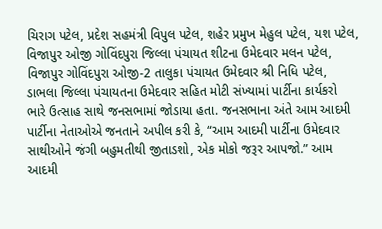ચિરાગ પટેલ, પ્રદેશ સહમંત્રી વિપુલ પટેલ, શહેર પ્રમુખ મેહુલ પટેલ, યશ પટેલ, વિજાપુર ઓજી ગોવિંદપુરા જિલ્લા પંચાયત શીટના ઉમેદવાર મલન પટેલ, વિજાપુર ગોવિંદપુરા ઓજી-2 તાલુકા પંચાયત ઉમેદવાર શ્રી નિધિ પટેલ, ડાભલા જિલ્લા પંચાયતના ઉમેદવાર સહિત મોટી સંખ્યામાં પાર્ટીના કાર્યકરો ભારે ઉત્સાહ સાથે જનસભામાં જોડાયા હતા. જનસભાના અંતે આમ આદમી પાર્ટીના નેતાઓએ જનતાને અપીલ કરી કે, “આમ આદમી પાર્ટીના ઉમેદવાર સાથીઓને જંગી બહુમતીથી જીતાડશો, એક મોકો જરૂર આપજો.” આમ આદમી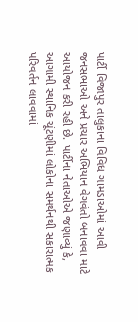પાર્ટી વિજાપુર તાલુકાના વિવિધ ગામડાઓમાં આવી જનસભાઓ અને પ્રચાર અભિયાન વેગવંતો બનાવવા માટે આયોજન કરી રહી છે. પાર્ટીના નેતાઓએ જણાવ્યું કે, આગામી સ્થાનિક ચૂંટણીમાં લોકોના સમર્થનથી સકારાત્મક પરિવર્તન લાવવામાં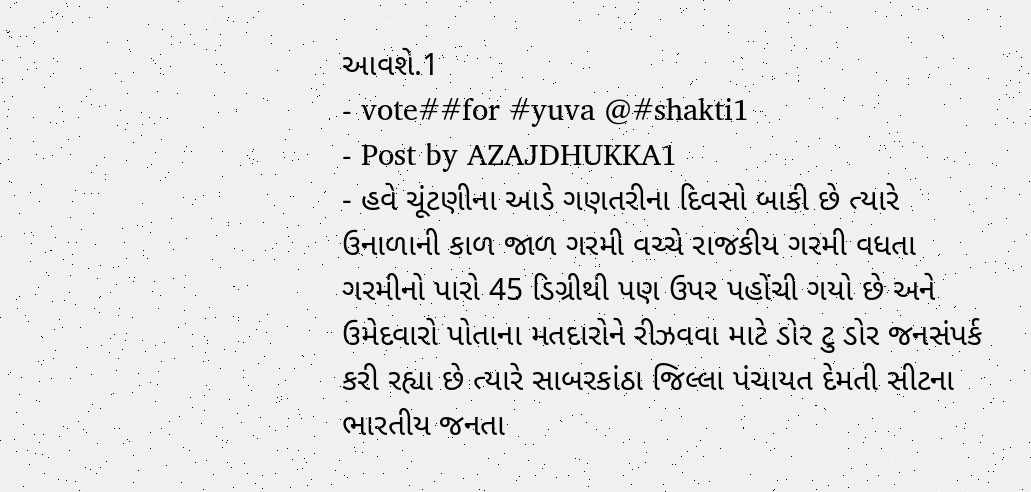આવશે.1
- vote##for #yuva @#shakti1
- Post by AZAJDHUKKA1
- હવે ચૂંટણીના આડે ગણતરીના દિવસો બાકી છે ત્યારે ઉનાળાની કાળ જાળ ગરમી વચ્ચે રાજકીય ગરમી વધતા ગરમીનો પારો 45 ડિગ્રીથી પણ ઉપર પહોંચી ગયો છે અને ઉમેદવારો પોતાના મતદારોને રીઝવવા માટે ડોર ટુ ડોર જનસંપર્ક કરી રહ્યા છે ત્યારે સાબરકાંઠા જિલ્લા પંચાયત દેમતી સીટના ભારતીય જનતા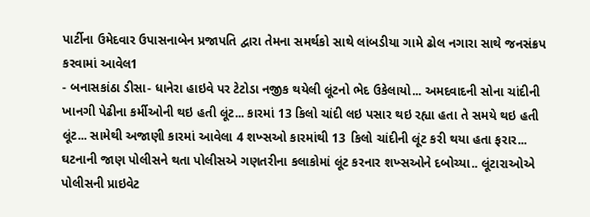પાર્ટીના ઉમેદવાર ઉપાસનાબેન પ્રજાપતિ દ્વારા તેમના સમર્થકો સાથે લાંબડીયા ગામે ઢોલ નગારા સાથે જનસંક્રપ કરવામાં આવેલ1
- બનાસકાંઠા ડીસા- ધાનેરા હાઇવે પર ટેટોડા નજીક થયેલી લૂંટનો ભેદ ઉકેલાયો... અમદવાદની સોના ચાંદીની ખાનગી પેઢીના કર્મીઓની થઇ હતી લૂંટ... કારમાં 13 કિલો ચાંદી લઇ પસાર થઇ રહ્યા હતા તે સમયે થઇ હતી લૂંટ... સામેથી અજાણી કારમાં આવેલા 4 શખ્સઓ કારમાંથી 13 કિલો ચાંદીની લૂંટ કરી થયા હતા ફરાર... ઘટનાની જાણ પોલીસને થતા પોલીસએ ગણતરીના કલાકોમાં લૂંટ કરનાર શખ્સઓને દબોચ્યા.. લૂંટારાઓએ પોલીસની પ્રાઇવેટ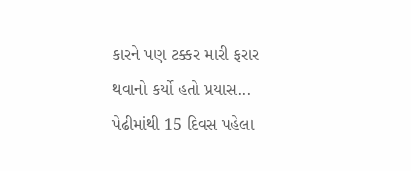કારને પણ ટક્કર મારી ફરાર થવાનો કર્યો હતો પ્રયાસ... પેઢીમાંથી 15 દિવસ પહેલા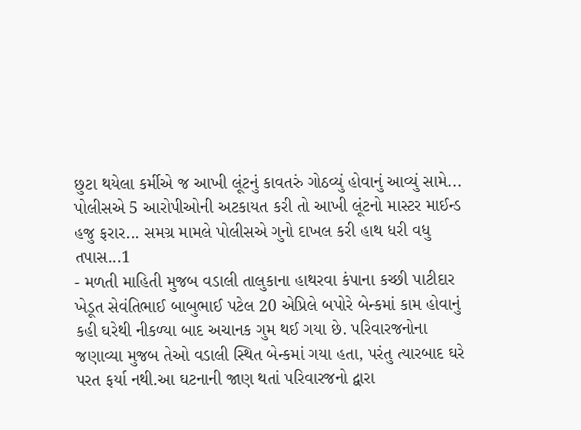છુટા થયેલા કર્મીએ જ આખી લૂંટનું કાવતરું ગોઠવ્યું હોવાનું આવ્યું સામે... પોલીસએ 5 આરોપીઓની અટકાયત કરી તો આખી લૂંટનો માસ્ટર માઈન્ડ હજુ ફરાર... સમગ્ર મામલે પોલીસએ ગુનો દાખલ કરી હાથ ધરી વધુ તપાસ...1
- મળતી માહિતી મુજબ વડાલી તાલુકાના હાથરવા કંપાના કચ્છી પાટીદાર ખેડૂત સેવંતિભાઈ બાબુભાઈ પટેલ 20 એપ્રિલે બપોરે બેન્કમાં કામ હોવાનું કહી ઘરેથી નીકળ્યા બાદ અચાનક ગુમ થઈ ગયા છે. પરિવારજનોના જણાવ્યા મુજબ તેઓ વડાલી સ્થિત બેન્કમાં ગયા હતા, પરંતુ ત્યારબાદ ઘરે પરત ફર્યા નથી.આ ઘટનાની જાણ થતાં પરિવારજનો દ્વારા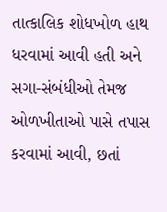તાત્કાલિક શોધખોળ હાથ ધરવામાં આવી હતી અને સગા-સંબંધીઓ તેમજ ઓળખીતાઓ પાસે તપાસ કરવામાં આવી, છતાં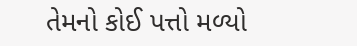તેમનો કોઈ પત્તો મળ્યો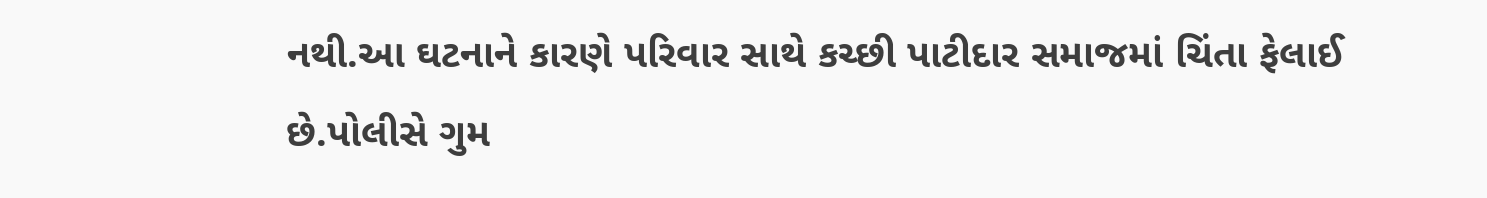નથી.આ ઘટનાને કારણે પરિવાર સાથે કચ્છી પાટીદાર સમાજમાં ચિંતા ફેલાઈ છે.પોલીસે ગુમ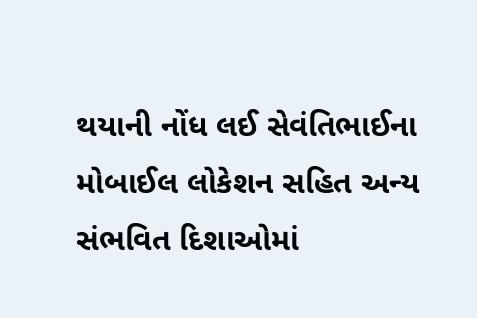થયાની નોંધ લઈ સેવંતિભાઈના મોબાઈલ લોકેશન સહિત અન્ય સંભવિત દિશાઓમાં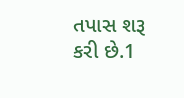તપાસ શરૂ કરી છે.1